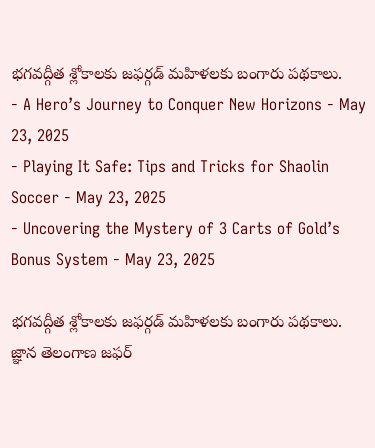భగవద్గీత శ్లోకాలకు జఫర్గడ్ మహిళలకు బంగారు పథకాలు.
- A Hero’s Journey to Conquer New Horizons - May 23, 2025
- Playing It Safe: Tips and Tricks for Shaolin Soccer - May 23, 2025
- Uncovering the Mystery of 3 Carts of Gold’s Bonus System - May 23, 2025

భగవద్గీత శ్లోకాలకు జఫర్గడ్ మహిళలకు బంగారు పథకాలు.
జ్ఞాన తెలంగాణ జఫర్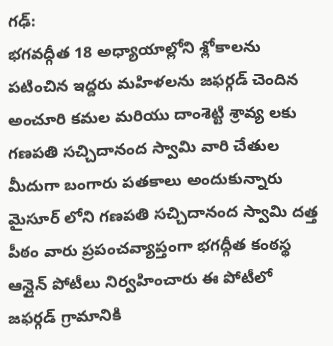గఢ్:
భగవద్గీత 18 అధ్యాయాల్లోని శ్లోకాలను పటించిన ఇద్దరు మహిళలను జఫర్గడ్ చెందిన అంచూరి కమల మరియు దాంశెట్టి శ్రావ్య లకు గణపతి సచ్చిదానంద స్వామి వారి చేతుల మీదుగా బంగారు పతకాలు అందుకున్నారు మైసూర్ లోని గణపతి సచ్చిదానంద స్వామి దత్త పీఠం వారు ప్రపంచవ్యాప్తంగా భగద్గీత కంఠస్థ ఆన్లైన్ పోటీలు నిర్వహించారు ఈ పోటీలో జఫర్గడ్ గ్రామానికి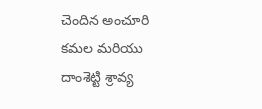చెందిన అంచూరి కమల మరియు దాంశెట్టి శ్రావ్య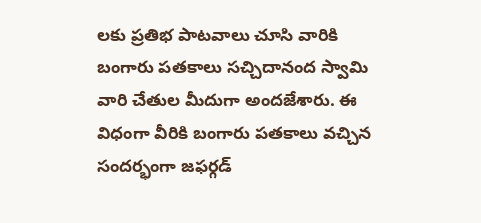లకు ప్రతిభ పాటవాలు చూసి వారికి బంగారు పతకాలు సచ్చిదానంద స్వామి వారి చేతుల మీదుగా అందజేశారు. ఈ విధంగా వీరికి బంగారు పతకాలు వచ్చిన సందర్భంగా జఫర్గడ్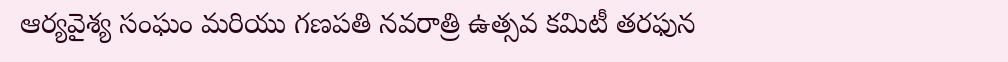ఆర్యవైశ్య సంఘం మరియు గణపతి నవరాత్రి ఉత్సవ కమిటీ తరఫున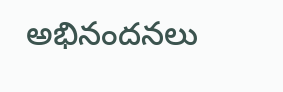అభినందనలు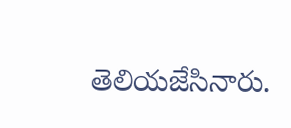తెలియజేసినారు.